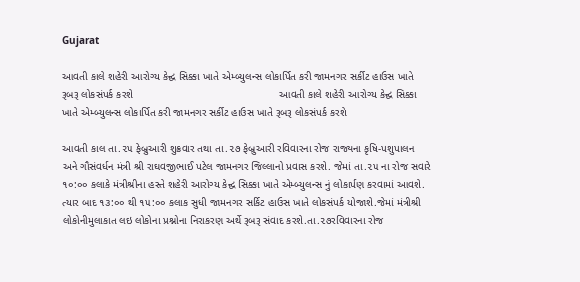Gujarat

આવતી કાલે શહેરી આરોગ્ય કેન્દ્વ સિક્કા ખાતે એમ્બ્યુલન્સ લોકાર્પિત કરી જામનગર સર્કીટ હાઉસ ખાતે રૂબરૂ લોકસંપર્ક કરશે                                                 આવતી કાલે શહેરી આરોગ્ય કેન્દ્વ સિક્કા ખાતે એમ્બ્યુલન્સ લોકાર્પિત કરી જામનગર સર્કીટ હાઉસ ખાતે રૂબરૂ લોકસંપર્ક કરશે

આવતી કાલ તા.૨૫ ફેબ્રુઆરી શુક્રવાર તથા તા.૨૭ ફેબ્રુઆરી રવિવારના રોજ રાજ્યના કૃષિ-પશુપાલન અને ગૌસંવર્ધન મંત્રી શ્રી રાઘવજીભાઈ પટેલ જામનગર જિલ્લાનો પ્રવાસ કરશે. જેમાં તા.૨૫ ના રોજ સવારે ૧૦:૦૦ કલાકે મંત્રીશ્રીના હસ્તે શહેરી આરોગ્ય કેન્દ્વ સિક્કા ખાતે એમ્બ્યુલન્સ નું લોકાર્પણ કરવામાં આવશે. ત્યાર બાદ ૧૩:૦૦ થી ૧૫:૦૦ કલાક સુધી જામનગર સર્કિટ હાઉસ ખાતે લોકસંપર્ક યોજાશે.જેમાં મંત્રીશ્રી લોકોનીમુલાકાત લઇ લોકોના પ્રશ્નોના નિરાકરણ અર્થે રૂબરૂ સંવાદ કરશે.તા.૨૭રવિવારના રોજ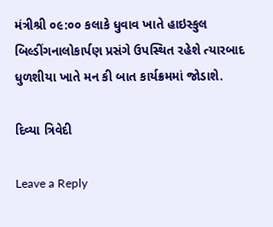મંત્રીશ્રી ૦૯:૦૦ કલાકે ધુવાવ ખાતે હાઇસ્કુલ બિલ્ડીંગનાલોકાર્પણ પ્રસંગે ઉપસ્થિત રહેશે ત્યારબાદ ધુળશીયા ખાતે મન કી બાત કાર્યક્રમમાં જોડાશે.

દિવ્યા ત્રિવેદી

Leave a Reply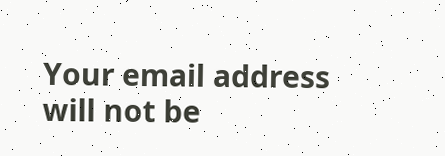Your email address will not be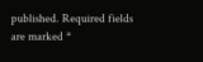published. Required fields are marked *